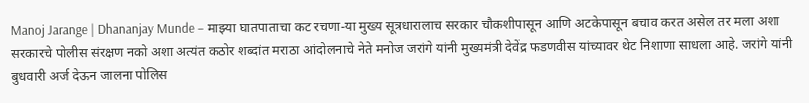Manoj Jarange | Dhananjay Munde – माझ्या घातपाताचा कट रचणा-या मुख्य सूत्रधारालाच सरकार चौकशीपासून आणि अटकेपासून बचाव करत असेल तर मला अशा सरकारचे पोलीस संरक्षण नको अशा अत्यंत कठोर शब्दांत मराठा आंदोलनाचे नेते मनोज जरांगे यांनी मुख्यमंत्री देवेंद्र फडणवीस यांच्यावर थेट निशाणा साधला आहे. जरांगे यांनी बुधवारी अर्ज देऊन जालना पोलिस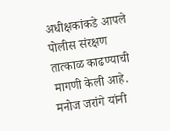अधीक्षकांकडे आपले पोलीस संरक्षण तात्काळ काढण्याची मागणी केली आहे. मनोज जरांगे यांनी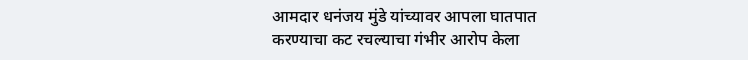आमदार धनंजय मुंडे यांच्यावर आपला घातपात करण्याचा कट रचल्याचा गंभीर आरोप केला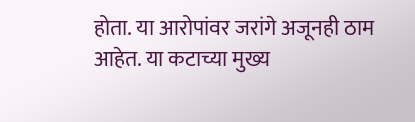होता. या आरोपांवर जरांगे अजूनही ठाम आहेत. या कटाच्या मुख्य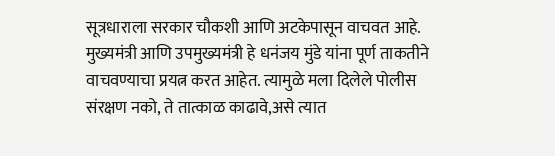सूत्रधाराला सरकार चौकशी आणि अटकेपासून वाचवत आहे. मुख्यमंत्री आणि उपमुख्यमंत्री हे धनंजय मुंडे यांना पूर्ण ताकतीने वाचवण्याचा प्रयत्न करत आहेत. त्यामुळे मला दिलेले पोलीस संरक्षण नको, ते तात्काळ काढावे,असे त्यात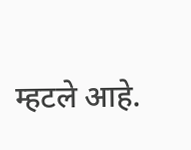म्हटले आहे.